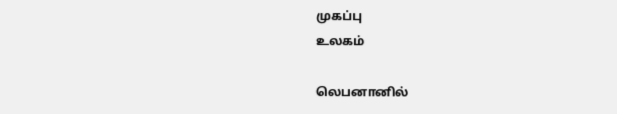முகப்பு
உலகம்

லெபனானில்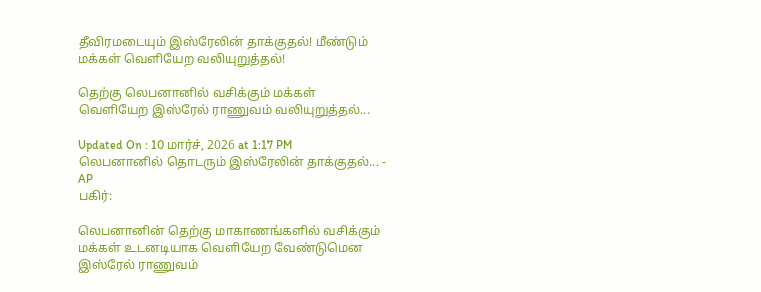தீவிரமடையும் இஸ்ரேலின் தாக்குதல்! மீண்டும் மக்கள் வெளியேற வலியுறுத்தல்!

தெற்கு லெபனானில் வசிக்கும் மக்கள் வெளியேற இஸ்ரேல் ராணுவம் வலியுறுத்தல்...

Updated On : 10 மார்ச், 2026 at 1:17 PM
லெபனானில் தொடரும் இஸ்ரேலின் தாக்குதல்... - AP
பகிர்:

லெபனானின் தெற்கு மாகாணங்களில் வசிக்கும் மக்கள் உடனடியாக வெளியேற வேண்டுமென இஸ்ரேல் ராணுவம்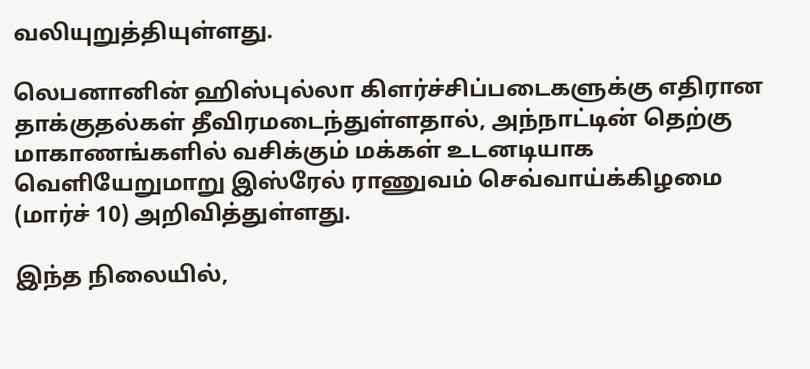வலியுறுத்தியுள்ளது.

லெபனானின் ஹிஸ்புல்லா கிளர்ச்சிப்படைகளுக்கு எதிரான தாக்குதல்கள் தீவிரமடைந்துள்ளதால், அந்நாட்டின் தெற்கு மாகாணங்களில் வசிக்கும் மக்கள் உடனடியாக வெளியேறுமாறு இஸ்ரேல் ராணுவம் செவ்வாய்க்கிழமை (மார்ச் 10) அறிவித்துள்ளது.

இந்த நிலையில்,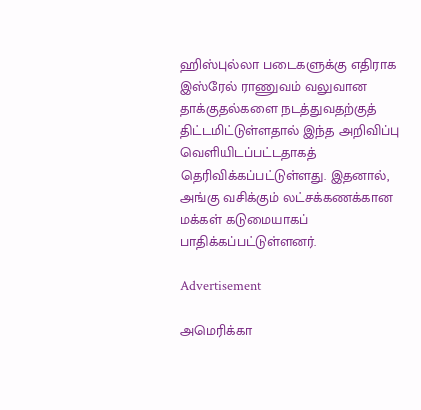ஹிஸ்புல்லா படைகளுக்கு எதிராக இஸ்ரேல் ராணுவம் வலுவான தாக்குதல்களை நடத்துவதற்குத் திட்டமிட்டுள்ளதால் இந்த அறிவிப்பு வெளியிடப்பட்டதாகத் தெரிவிக்கப்பட்டுள்ளது. இதனால், அங்கு வசிக்கும் லட்சக்கணக்கான மக்கள் கடுமையாகப் பாதிக்கப்பட்டுள்ளனர்.

Advertisement

அமெரிக்கா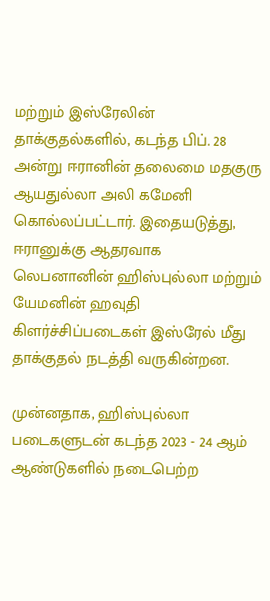மற்றும் இஸ்ரேலின் தாக்குதல்களில், கடந்த பிப். 28 அன்று ஈரானின் தலைமை மதகுரு ஆயதுல்லா அலி கமேனி கொல்லப்பட்டார். இதையடுத்து, ஈரானுக்கு ஆதரவாக லெபனானின் ஹிஸ்புல்லா மற்றும் யேமனின் ஹவுதி கிளர்ச்சிப்படைகள் இஸ்ரேல் மீது தாக்குதல் நடத்தி வருகின்றன.

முன்னதாக, ஹிஸ்புல்லா படைகளுடன் கடந்த 2023 - 24 ஆம் ஆண்டுகளில் நடைபெற்ற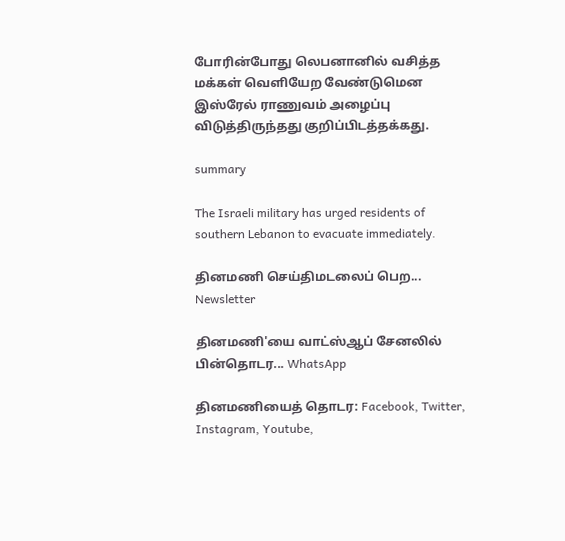போரின்போது லெபனானில் வசித்த மக்கள் வெளியேற வேண்டுமென இஸ்ரேல் ராணுவம் அழைப்பு விடுத்திருந்தது குறிப்பிடத்தக்கது.

summary

The Israeli military has urged residents of southern Lebanon to evacuate immediately.

தினமணி செய்திமடலைப் பெற... Newsletter

தினமணி'யை வாட்ஸ்ஆப் சேனலில் பின்தொடர... WhatsApp

தினமணியைத் தொடர: Facebook, Twitter, Instagram, Youtube,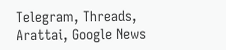Telegram, Threads, Arattai, Google News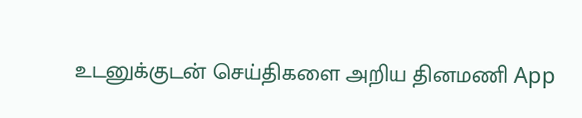உடனுக்குடன் செய்திகளை அறிய தினமணி App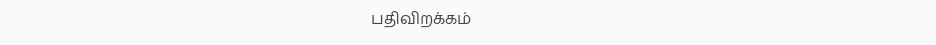பதிவிறக்கம்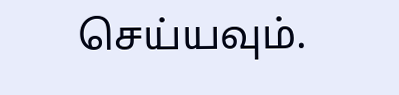செய்யவும்.